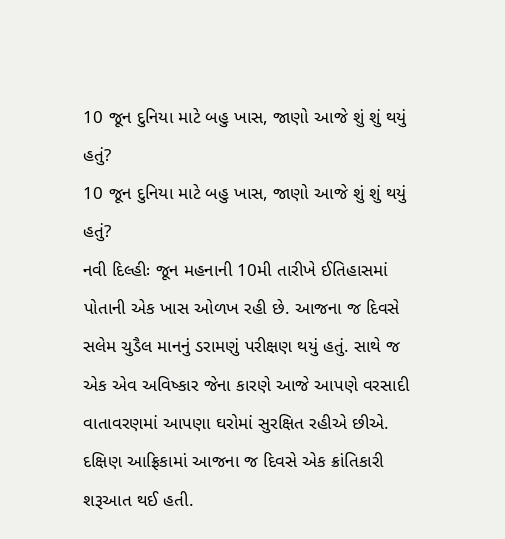10 જૂન દુનિયા માટે બહુ ખાસ, જાણો આજે શું શું થયું હતું?
10 જૂન દુનિયા માટે બહુ ખાસ, જાણો આજે શું શું થયું હતું?
નવી દિલ્હીઃ જૂન મહનાની 10મી તારીખે ઈતિહાસમાં પોતાની એક ખાસ ઓળખ રહી છે. આજના જ દિવસે સલેમ ચુડૈલ માનનું ડરામણું પરીક્ષણ થયું હતું. સાથે જ એક એવ અવિષ્કાર જેના કારણે આજે આપણે વરસાદી વાતાવરણમાં આપણા ઘરોમાં સુરક્ષિત રહીએ છીએ. દક્ષિણ આફ્રિકામાં આજના જ દિવસે એક ક્રાંતિકારી શરૂઆત થઈ હતી.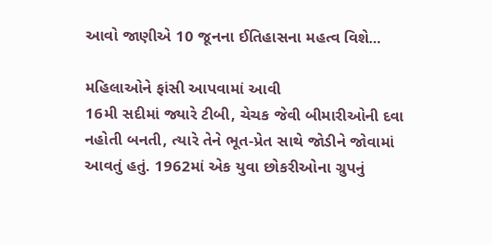આવો જાણીએ 10 જૂનના ઈતિહાસના મહત્વ વિશે...

મહિલાઓને ફાંસી આપવામાં આવી
16મી સદીમાં જ્યારે ટીબી, ચેચક જેવી બીમારીઓની દવા નહોતી બનતી, ત્યારે તેને ભૂત-પ્રેત સાથે જોડીને જોવામાં આવતું હતું. 1962માં એક યુવા છોકરીઓના ગ્રુપનું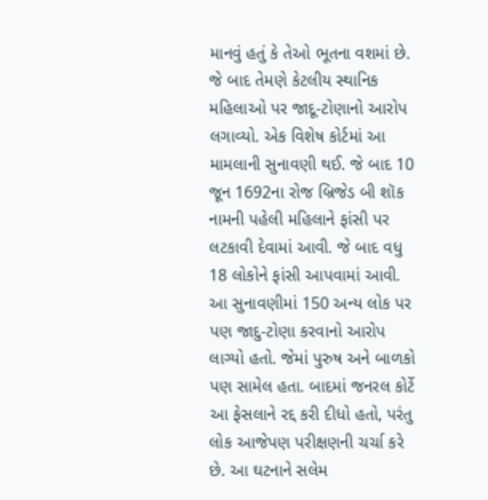માનવું હતું કે તેઓ ભૂતના વશમાં છે. જે બાદ તેમણે કેટલીય સ્થાનિક મહિલાઓ પર જાદૂ-ટોણાનો આરોપ લગાવ્યો. એક વિશેષ કોર્ટમાં આ મામલાની સુનાવણી થઈ. જે બાદ 10 જૂન 1692ના રોજ બ્રિજેડ બી શૉક નામની પહેલી મહિલાને ફાંસી પર લટકાવી દેવામાં આવી. જે બાદ વધુ 18 લોકોને ફાંસી આપવામાં આવી. આ સુનાવણીમાં 150 અન્ય લોક પર પણ જાદુ-ટોણા કરવાનો આરોપ લાગ્યો હતો. જેમાં પુરુષ અને બાળકો પણ સામેલ હતા. બાદમાં જનરલ કોર્ટે આ ફેસલાને રદ્દ કરી દીધો હતો, પરંતુ લોક આજેપણ પરીક્ષણની ચર્ચા કરે છે. આ ઘટનાને સલેમ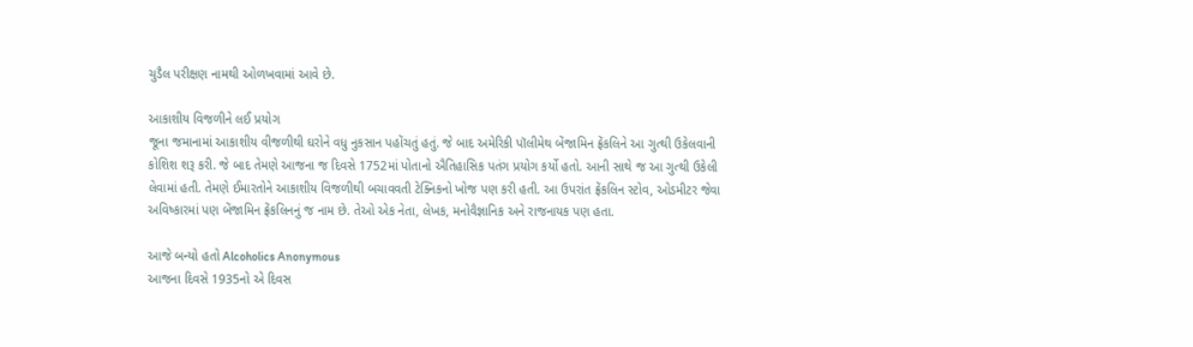ચુડૈલ પરીક્ષણ નામથી ઓળખવામાં આવે છે.

આકાશીય વિજળીને લઈ પ્રયોગ
જૂના જમાનામાં આકાશીય વીજળીથી ઘરોને વધુ નુકસાન પહોંચતું હતું. જે બાદ અમેરિકી પૉલીમેથ બેંજામિન ફ્રેંકલિને આ ગુત્થી ઉકેલવાની કોશિશ શરૂ કરી. જે બાદ તેમણે આજના જ દિવસે 1752માં પોતાનો ઐતિહાસિક પતંગ પ્રયોગ કર્યો હતો. આની સાથે જ આ ગુત્થી ઉકેલી લેવામાં હતી. તેમણે ઈમારતોને આકાશીય વિજળીથી બચાવવતી ટેક્નિકનો ખોજ પણ કરી હતી. આ ઉપરાંત ફ્રેંકલિન સ્ટોવ, ઓડમીટર જેવા અવિષ્કારમાં પણ બેંજામિન ફ્રેંકલિનનું જ નામ છે. તેઓ એક નેતા, લેખક, મનોવૈજ્ઞાનિક અને રાજનાયક પણ હતા.

આજે બન્યો હતો Alcoholics Anonymous
આજના દિવસે 1935નો એ દિવસ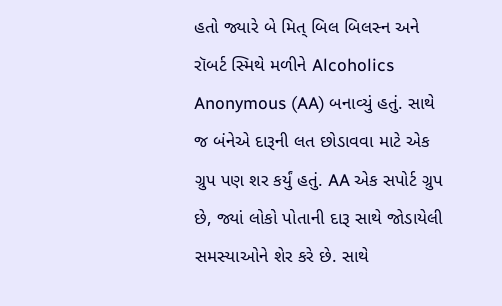હતો જ્યારે બે મિત્ બિલ બિલસ્ન અને રૉબર્ટ સ્મિથે મળીને Alcoholics Anonymous (AA) બનાવ્યું હતું. સાથે જ બંનેએ દારૂની લત છોડાવવા માટે એક ગ્રુપ પણ શર કર્યું હતું. AA એક સપોર્ટ ગ્રુપ છે, જ્યાં લોકો પોતાની દારૂ સાથે જોડાયેલી સમસ્યાઓને શેર કરે છે. સાથે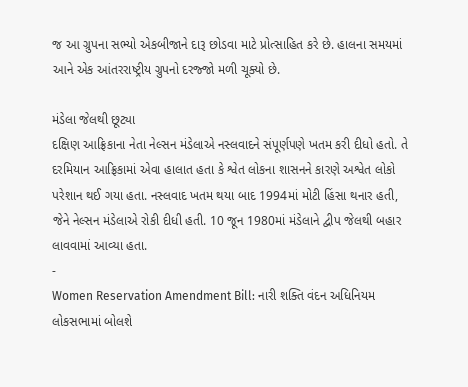જ આ ગ્રુપના સભ્યો એકબીજાને દારૂ છોડવા માટે પ્રોત્સાહિત કરે છે. હાલના સમયમાં આને એક આંતરરાષ્ટ્રીય ગ્રુપનો દરજ્જો મળી ચૂક્યો છે.

મંડેલા જેલથી છૂટ્યા
દક્ષિણ આફ્રિકાના નેતા નેલ્સન મંડેલાએ નસ્લવાદને સંપૂર્ણપણે ખતમ કરી દીધો હતો. તે દરમિયાન આફ્રિકામાં એવા હાલાત હતા કે શ્વેત લોકના શાસનને કારણે અશ્વેત લોકો પરેશાન થઈ ગયા હતા. નસ્લવાદ ખતમ થયા બાદ 1994માં મોટી હિંસા થનાર હતી, જેને નેલ્સન મંડેલાએ રોકી દીધી હતી. 10 જૂન 1980માં મંડેલાને દ્વીપ જેલથી બહાર લાવવામાં આવ્યા હતા.
-
Women Reservation Amendment Bill: નારી શક્તિ વંદન અધિનિયમ લોકસભામાં બોલશે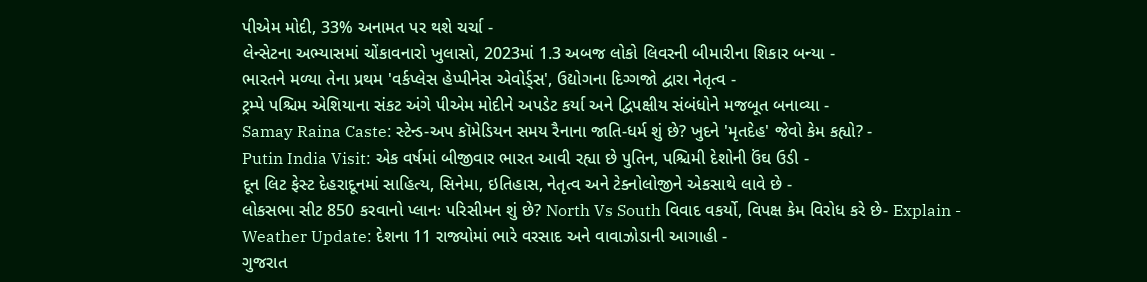પીએમ મોદી, 33% અનામત પર થશે ચર્ચા -
લેન્સેટના અભ્યાસમાં ચોંકાવનારો ખુલાસો, 2023માં 1.3 અબજ લોકો લિવરની બીમારીના શિકાર બન્યા -
ભારતને મળ્યા તેના પ્રથમ 'વર્કપ્લેસ હેપ્પીનેસ એવોર્ડ્સ', ઉદ્યોગના દિગ્ગજો દ્વારા નેતૃત્વ -
ટ્રમ્પે પશ્ચિમ એશિયાના સંકટ અંગે પીએમ મોદીને અપડેટ કર્યા અને દ્વિપક્ષીય સંબંધોને મજબૂત બનાવ્યા -
Samay Raina Caste: સ્ટેન્ડ-અપ કૉમેડિયન સમય રૈનાના જાતિ-ધર્મ શું છે? ખુદને 'મૃતદેહ' જેવો કેમ કહ્યો? -
Putin India Visit: એક વર્ષમાં બીજીવાર ભારત આવી રહ્યા છે પુતિન, પશ્ચિમી દેશોની ઉંઘ ઉડી -
દૂન લિટ ફેસ્ટ દેહરાદૂનમાં સાહિત્ય, સિનેમા, ઇતિહાસ, નેતૃત્વ અને ટેક્નોલોજીને એકસાથે લાવે છે -
લોકસભા સીટ 850 કરવાનો પ્લાનઃ પરિસીમન શું છે? North Vs South વિવાદ વકર્યો, વિપક્ષ કેમ વિરોધ કરે છે- Explain -
Weather Update: દેશના 11 રાજ્યોમાં ભારે વરસાદ અને વાવાઝોડાની આગાહી -
ગુજરાત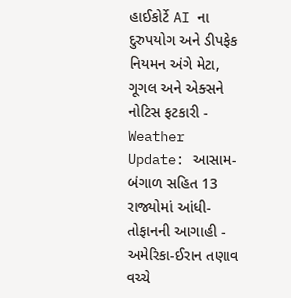હાઈકોર્ટે AI ના દુરુપયોગ અને ડીપફેક નિયમન અંગે મેટા, ગૂગલ અને એક્સને નોટિસ ફટકારી -
Weather Update: આસામ-બંગાળ સહિત 13 રાજ્યોમાં આંધી-તોફાનની આગાહી -
અમેરિકા-ઈરાન તણાવ વચ્ચે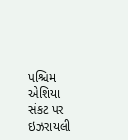પશ્ચિમ એશિયા સંકટ પર ઇઝરાયલી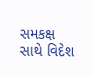સમકક્ષ સાથે વિદેશ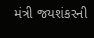મંત્રી જયશંકરની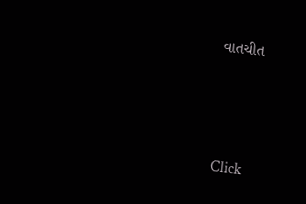વાતચીત



Click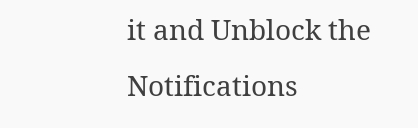it and Unblock the Notifications